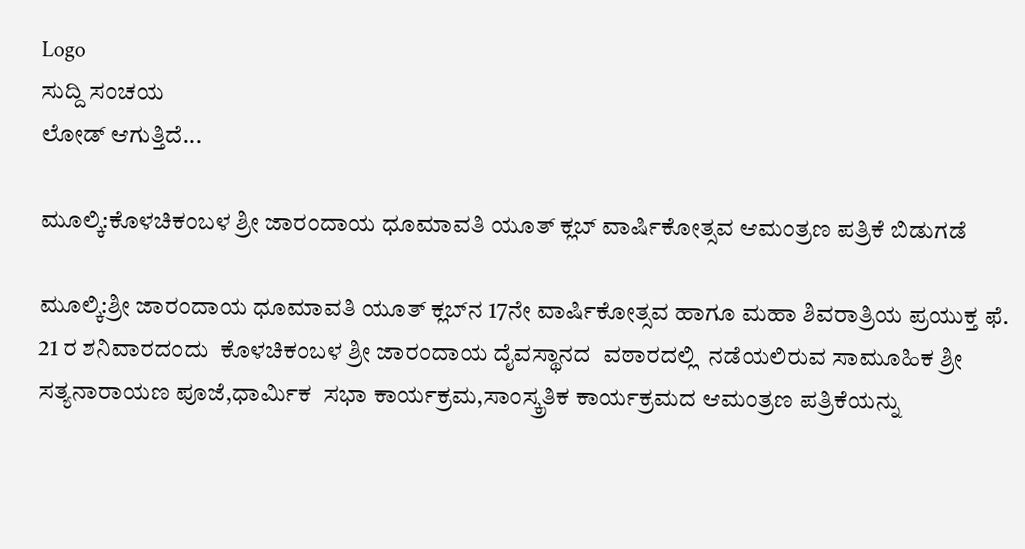Logo
ಸುದ್ದಿ ಸಂಚಯ
ಲೋಡ್ ಆಗುತ್ತಿದೆ...

ಮೂಲ್ಕಿ:ಕೊಳಚಿಕಂಬಳ ಶ್ರೀ ಜಾರಂದಾಯ ಧೂಮಾವತಿ ಯೂತ್‌ ಕ್ಲಬ್‌ ವಾರ್ಷಿಕೋತ್ಸವ ಆಮಂತ್ರಣ ಪತ್ರಿಕೆ ಬಿಡುಗಡೆ

ಮೂಲ್ಕಿ:ಶ್ರೀ ಜಾರಂದಾಯ ಧೂಮಾವತಿ ಯೂತ್ ಕ್ಲಬ್‌ನ 17ನೇ ವಾರ್ಷಿಕೋತ್ಸವ ಹಾಗೂ ಮಹಾ ಶಿವರಾತ್ರಿಯ ಪ್ರಯುಕ್ತ ಫೆ. 21 ರ ಶನಿವಾರದಂದು  ಕೊಳಚಿಕಂಬಳ ಶ್ರೀ ಜಾರಂದಾಯ ದೈವಸ್ಥಾನದ  ವಠಾರದಲ್ಲಿ  ನಡೆಯಲಿರುವ ಸಾಮೂಹಿಕ ಶ್ರೀ ಸತ್ಯನಾರಾಯಣ ಪೂಜೆ,ಧಾರ್ಮಿಕ  ಸಭಾ ಕಾರ್ಯಕ್ರಮ,ಸಾಂಸ್ಕ್ರತಿಕ ಕಾರ್ಯಕ್ರಮದ ಆಮಂತ್ರಣ ಪತ್ರಿಕೆಯನ್ನು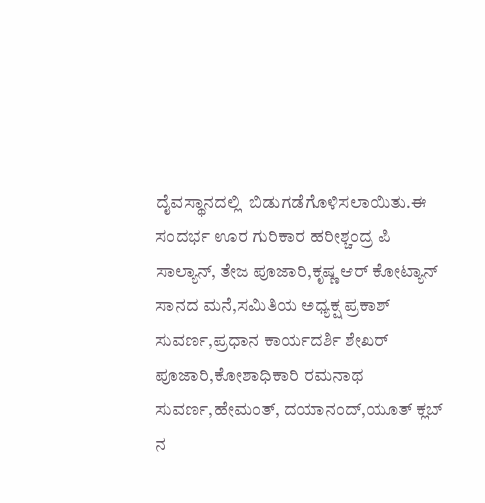ದೈವಸ್ಥಾನದಲ್ಲಿ  ಬಿಡುಗಡೆಗೊಳಿಸಲಾಯಿತು.ಈ  ಸಂದರ್ಭ ಊರ ಗುರಿಕಾರ ಹರೀಶ್ಚಂದ್ರ ಪಿ ಸಾಲ್ಯಾನ್‌, ತೇಜ ಪೂಜಾರಿ,ಕೃಷ್ಣ ಆರ್‌ ಕೋಟ್ಯಾನ್‌ ಸಾನದ ಮನೆ,ಸಮಿತಿಯ ಅಧ್ಯಕ್ಷ ಪ್ರಕಾಶ್‌ ಸುವರ್ಣ,ಪ್ರಧಾನ ಕಾರ್ಯದರ್ಶಿ ಶೇಖರ್‌ ಪೂಜಾರಿ,ಕೋಶಾಧಿಕಾರಿ ರಮನಾಥ  ಸುವರ್ಣ,ಹೇಮಂತ್‌, ದಯಾನಂದ್,ಯೂತ್‌ ಕ್ಲಬ್‌ ನ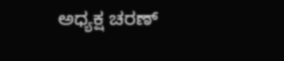ಅಧ್ಯಕ್ಷ ಚರಣ್‌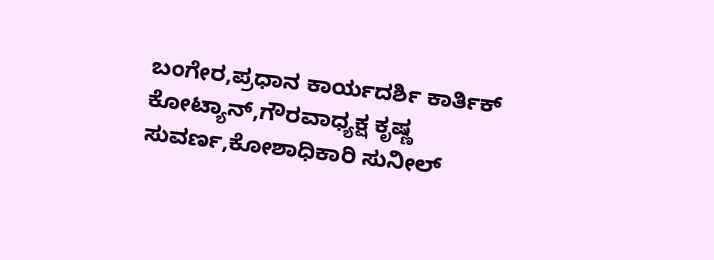ಬಂಗೇರ,ಪ್ರಧಾನ ಕಾರ್ಯದರ್ಶಿ ಕಾರ್ತಿಕ್‌ ಕೋಟ್ಯಾನ್‌,ಗೌರವಾಧ್ಯಕ್ಷ ಕೃಷ್ಣ ಸುವರ್ಣ,ಕೋಶಾಧಿಕಾರಿ ಸುನೀಲ್‌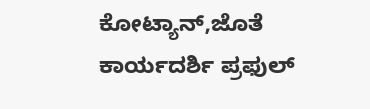ಕೋಟ್ಯಾನ್‌,ಜೊತೆ ಕಾರ್ಯದರ್ಶಿ ಪ್ರಫುಲ್‌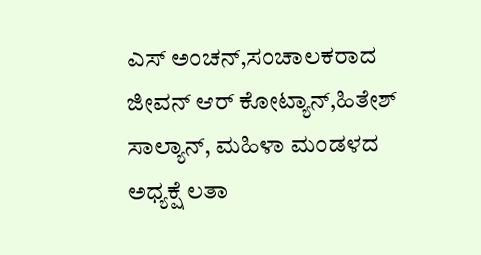ಎಸ್‌ ಅಂಚನ್‌,ಸಂಚಾಲಕರಾದ ಜೀವನ್‌ ಆರ್‌ ಕೋಟ್ಯಾನ್‌,ಹಿತೇಶ್‌ ಸಾಲ್ಯಾನ್‌, ಮಹಿಳಾ ಮಂಡಳದ ಅಧ್ಯಕ್ಷೆ ಲತಾ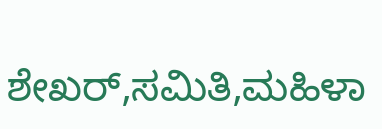ಶೇಖರ್‌,ಸಮಿತಿ,ಮಹಿಳಾ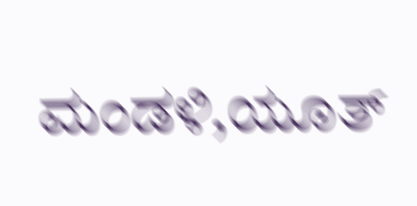ಮಂಡಳಿ,ಯೂತ್‌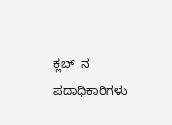ಕ್ಲಬ್‌  ನ ಪದಾಧಿಕಾರಿಗಳು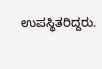ಉಪಸ್ಥಿತರಿದ್ದರು.